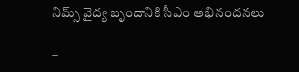నిమ్స్ వైద్య బృందానికి సీఎం అభినందనలు

–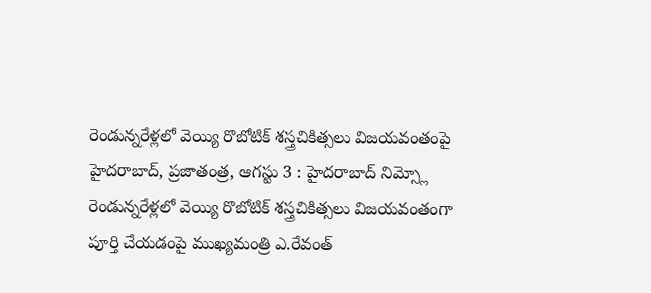రెండున్నరేళ్లలో వెయ్యి రొబోటిక్ శస్త్రచికిత్సలు విజయవంతంపై హైదరాబాద్, ప్రజాతంత్ర, ఆగస్టు 3 : హైదరాబాద్ నిమ్స్లో రెండున్నరేళ్లలో వెయ్యి రొబోటిక్ శస్త్రచికిత్సలు విజయవంతంగా పూర్తి చేయడంపై ముఖ్యమంత్రి ఎ.రేవంత్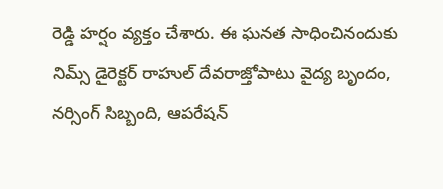రెడ్డి హర్షం వ్యక్తం చేశారు. ఈ ఘనత సాధించినందుకు నిమ్స్ డైరెక్టర్ రాహుల్ దేవరాజ్తోపాటు వైద్య బృందం, నర్సింగ్ సిబ్బంది, ఆపరేషన్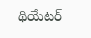థియేటర్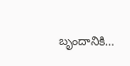బృందానికి…